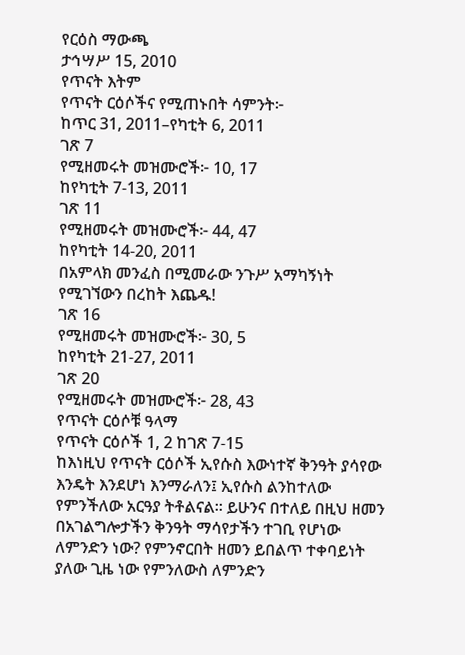የርዕስ ማውጫ
ታኅሣሥ 15, 2010
የጥናት እትም
የጥናት ርዕሶችና የሚጠኑበት ሳምንት፦
ከጥር 31, 2011–የካቲት 6, 2011
ገጽ 7
የሚዘመሩት መዝሙሮች፦ 10, 17
ከየካቲት 7-13, 2011
ገጽ 11
የሚዘመሩት መዝሙሮች፦ 44, 47
ከየካቲት 14-20, 2011
በአምላክ መንፈስ በሚመራው ንጉሥ አማካኝነት የሚገኘውን በረከት እጨዱ!
ገጽ 16
የሚዘመሩት መዝሙሮች፦ 30, 5
ከየካቲት 21-27, 2011
ገጽ 20
የሚዘመሩት መዝሙሮች፦ 28, 43
የጥናት ርዕሶቹ ዓላማ
የጥናት ርዕሶች 1, 2 ከገጽ 7-15
ከእነዚህ የጥናት ርዕሶች ኢየሱስ እውነተኛ ቅንዓት ያሳየው እንዴት እንደሆነ እንማራለን፤ ኢየሱስ ልንከተለው የምንችለው አርዓያ ትቶልናል። ይሁንና በተለይ በዚህ ዘመን በአገልግሎታችን ቅንዓት ማሳየታችን ተገቢ የሆነው ለምንድን ነው? የምንኖርበት ዘመን ይበልጥ ተቀባይነት ያለው ጊዜ ነው የምንለውስ ለምንድን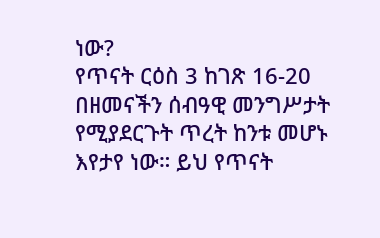ነው?
የጥናት ርዕስ 3 ከገጽ 16-20
በዘመናችን ሰብዓዊ መንግሥታት የሚያደርጉት ጥረት ከንቱ መሆኑ እየታየ ነው። ይህ የጥናት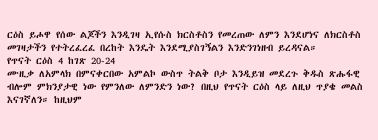ርዕስ ይሖዋ የሰው ልጆችን እንዲገዛ ኢየሱስ ክርስቶስን የመረጠው ለምን እንደሆነና ለክርስቶስ መገዛታችን የተትረፈረፈ በረከት እንዴት እንደሚያስገኝልን እንድንገነዘብ ይረዳናል።
የጥናት ርዕስ 4 ከገጽ 20-24
ሙዚቃ ለአምላክ በምናቀርበው አምልኮ ውስጥ ትልቅ ቦታ እንዲይዝ መደረጉ ቅዱስ ጽሑፋዊ ብሎም ምክንያታዊ ነው የምንለው ለምንድን ነው? በዚህ የጥናት ርዕስ ላይ ለዚህ ጥያቄ መልስ እናገኛለን። ከዚህም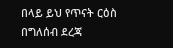በላይ ይህ የጥናት ርዕስ በግለሰብ ደረጃ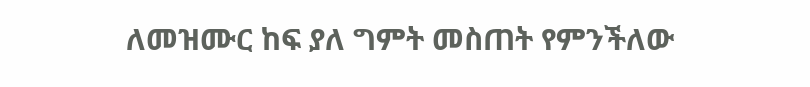ለመዝሙር ከፍ ያለ ግምት መስጠት የምንችለው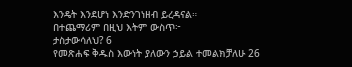እንዴት እንደሆነ እንድንገነዘብ ይረዳናል።
በተጨማሪም በዚህ እትም ውስጥ፦
ታስታውሳለህ? 6
የመጽሐፍ ቅዱስ እውነት ያለውን ኃይል ተመልክቻለሁ 26